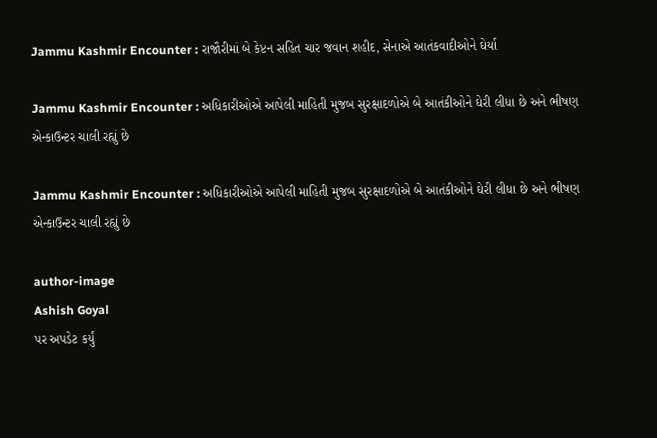Jammu Kashmir Encounter : રાજૌરીમાં બે કેપ્ટન સહિત ચાર જવાન શહીદ, સેનાએ આતંકવાદીઓને ઘેર્યા

Jammu Kashmir Encounter : અધિકારીઓએ આપેલી માહિતી મુજબ સુરક્ષાદળોએ બે આતંકીઓને ઘેરી લીધા છે અને ભીષણ એન્કાઉન્ટર ચાલી રહ્યું છે

Jammu Kashmir Encounter : અધિકારીઓએ આપેલી માહિતી મુજબ સુરક્ષાદળોએ બે આતંકીઓને ઘેરી લીધા છે અને ભીષણ એન્કાઉન્ટર ચાલી રહ્યું છે

author-image
Ashish Goyal
પર અપડેટ કર્યું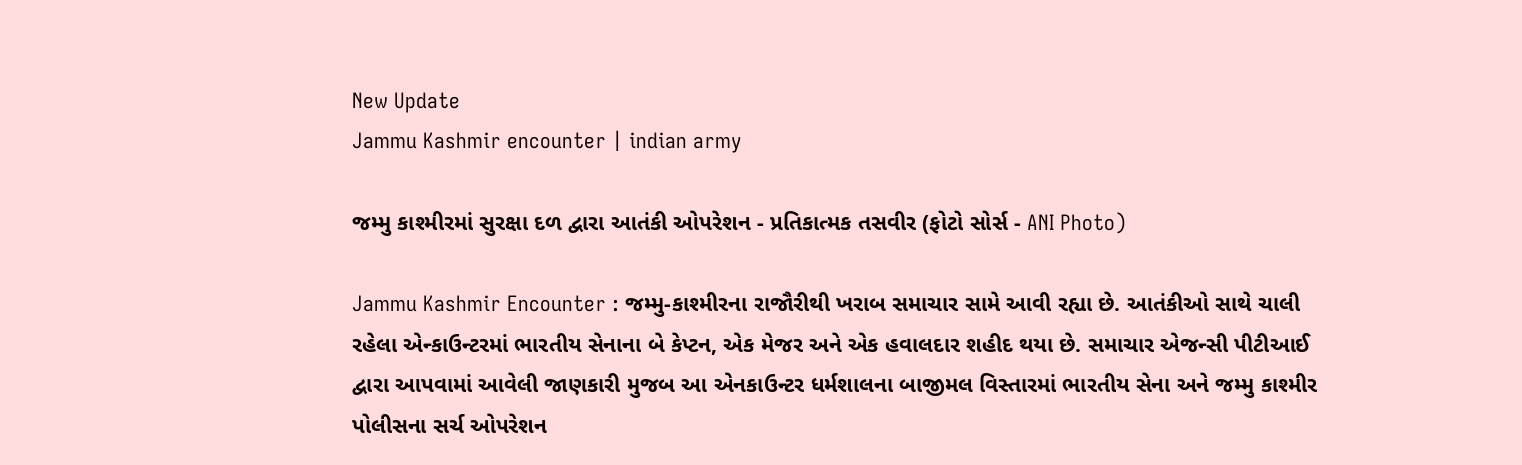New Update
Jammu Kashmir encounter | indian army

જમ્મુ કાશ્મીરમાં સુરક્ષા દળ દ્વારા આતંકી ઓપરેશન - પ્રતિકાત્મક તસવીર (ફોટો સોર્સ - ANI Photo)

Jammu Kashmir Encounter : જમ્મુ-કાશ્મીરના રાજૌરીથી ખરાબ સમાચાર સામે આવી રહ્યા છે. આતંકીઓ સાથે ચાલી રહેલા એન્કાઉન્ટરમાં ભારતીય સેનાના બે કેપ્ટન, એક મેજર અને એક હવાલદાર શહીદ થયા છે. સમાચાર એજન્સી પીટીઆઈ દ્વારા આપવામાં આવેલી જાણકારી મુજબ આ એનકાઉન્ટર ધર્મશાલના બાજીમલ વિસ્તારમાં ભારતીય સેના અને જમ્મુ કાશ્મીર પોલીસના સર્ચ ઓપરેશન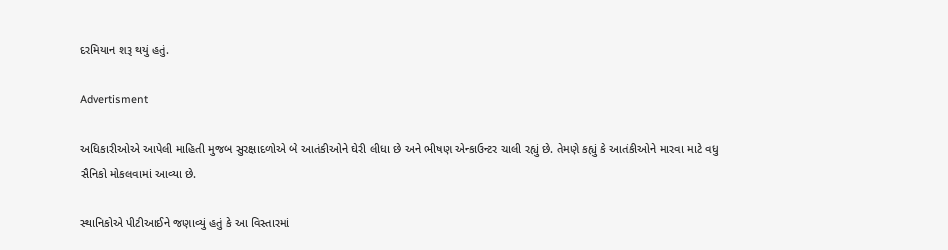દરમિયાન શરૂ થયું હતું.

Advertisment

અધિકારીઓએ આપેલી માહિતી મુજબ સુરક્ષાદળોએ બે આતંકીઓને ઘેરી લીધા છે અને ભીષણ એન્કાઉન્ટર ચાલી રહ્યું છે. તેમણે કહ્યું કે આતંકીઓને મારવા માટે વધુ સૈનિકો મોકલવામાં આવ્યા છે.

સ્થાનિકોએ પીટીઆઈને જણાવ્યું હતું કે આ વિસ્તારમાં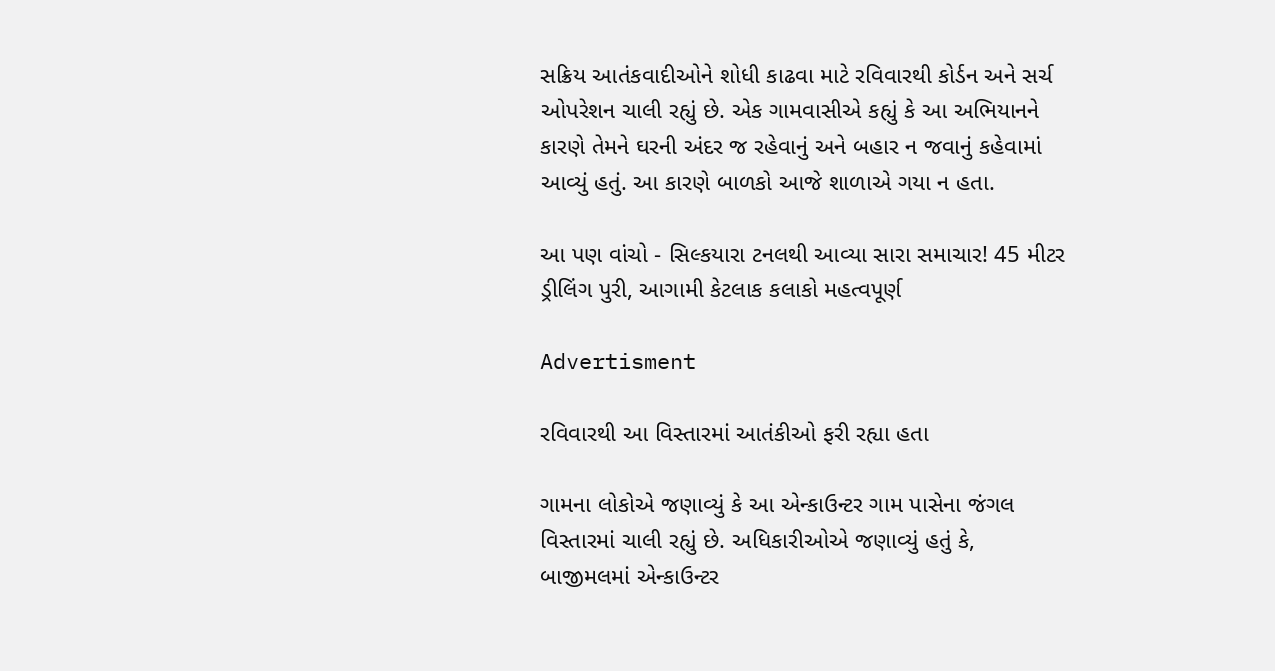સક્રિય આતંકવાદીઓને શોધી કાઢવા માટે રવિવારથી કોર્ડન અને સર્ચ ઓપરેશન ચાલી રહ્યું છે. એક ગામવાસીએ કહ્યું કે આ અભિયાનને કારણે તેમને ઘરની અંદર જ રહેવાનું અને બહાર ન જવાનું કહેવામાં આવ્યું હતું. આ કારણે બાળકો આજે શાળાએ ગયા ન હતા.

આ પણ વાંચો - સિલ્કયારા ટનલથી આવ્યા સારા સમાચાર! 45 મીટર ડ્રીલિંગ પુરી, આગામી કેટલાક કલાકો મહત્વપૂર્ણ

Advertisment

રવિવારથી આ વિસ્તારમાં આતંકીઓ ફરી રહ્યા હતા

ગામના લોકોએ જણાવ્યું કે આ એન્કાઉન્ટર ગામ પાસેના જંગલ વિસ્તારમાં ચાલી રહ્યું છે. અધિકારીઓએ જણાવ્યું હતું કે, બાજીમલમાં એન્કાઉન્ટર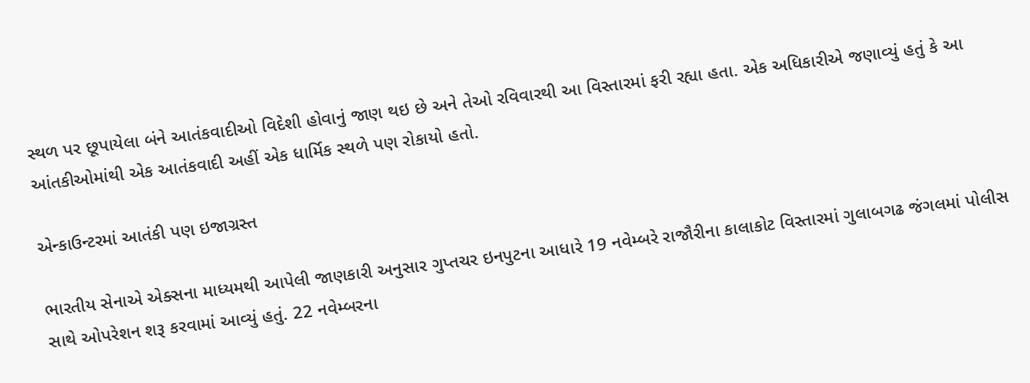સ્થળ પર છૂપાયેલા બંને આતંકવાદીઓ વિદેશી હોવાનું જાણ થઇ છે અને તેઓ રવિવારથી આ વિસ્તારમાં ફરી રહ્યા હતા. એક અધિકારીએ જણાવ્યું હતું કે આ આંતકીઓમાંથી એક આતંકવાદી અહીં એક ધાર્મિક સ્થળે પણ રોકાયો હતો.

એન્કાઉન્ટરમાં આતંકી પણ ઇજાગ્રસ્ત

ભારતીય સેનાએ એક્સના માધ્યમથી આપેલી જાણકારી અનુસાર ગુપ્તચર ઇનપુટના આધારે 19 નવેમ્બરે રાજૌરીના કાલાકોટ વિસ્તારમાં ગુલાબગઢ જંગલમાં પોલીસ સાથે ઓપરેશન શરૂ કરવામાં આવ્યું હતું. 22 નવેમ્બરના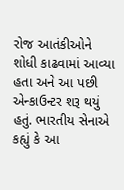રોજ આતંકીઓને શોધી કાઢવામાં આવ્યા હતા અને આ પછી એન્કાઉન્ટર શરૂ થયું હતું. ભારતીય સેનાએ કહ્યું કે આ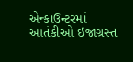એન્કાઉન્ટરમાં આતંકીઓ ઇજાગ્રસ્ત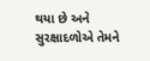થયા છે અને સુરક્ષાદળોએ તેમને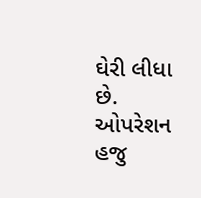ઘેરી લીધા છે. ઓપરેશન હજુ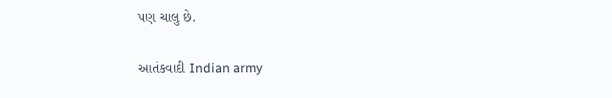પણ ચાલુ છે.

આતંકવાદી Indian army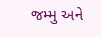જમ્મુ અને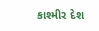કાશ્મીર દેશ